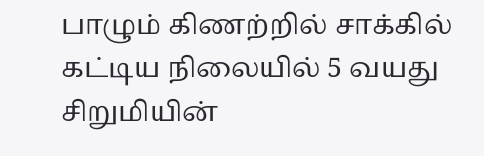பாழும் கிணற்றில் சாக்கில் கட்டிய நிலையில் 5 வயது சிறுமியின்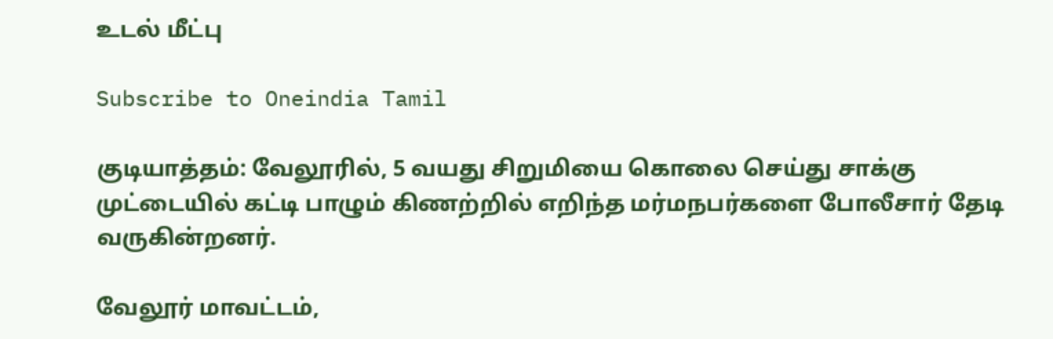உடல் மீட்பு

Subscribe to Oneindia Tamil

குடியாத்தம்: வேலூரில், 5 வயது சிறுமியை கொலை செய்து சாக்கு முட்டையில் கட்டி பாழும் கிணற்றில் எறிந்த மர்மநபர்களை போலீசார் தேடி வருகின்றனர்.

வேலூர் மாவட்டம்,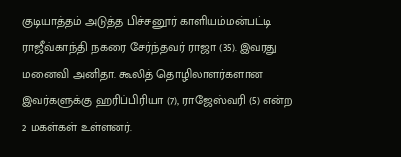குடியாத்தம் அடுத்த பிச்சனூர் காளியம்மன்பட்டி ராஜீவ்காந்தி நகரை சேர்ந்தவர் ராஜா (35). இவரது மனைவி அனிதா. கூலித் தொழிலாளர்களான இவர்களுக்கு ஹரிப்பிரியா (7), ராஜேஸ்வரி (5) என்ற 2 மகள்கள் உள்ளனர்.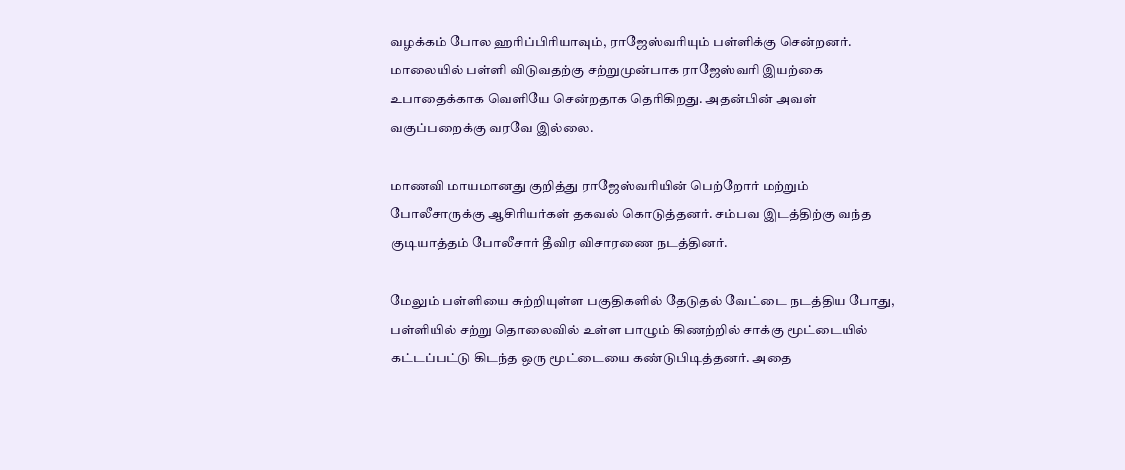வழக்கம் போல ஹரிப்பிரியாவும், ராஜேஸ்வரியும் பள்ளிக்கு சென்றனர். மாலையில் பள்ளி விடுவதற்கு சற்றுமுன்பாக ராஜேஸ்வரி இயற்கை உபாதைக்காக வெளியே சென்றதாக தெரிகிறது. அதன்பின் அவள் வகுப்பறைக்கு வரவே இல்லை.

மாணவி மாயமானது குறித்து ராஜேஸ்வரியின் பெற்றோர் மற்றும் போலீசாருக்கு ஆசிரியர்கள் தகவல் கொடுத்தனர். சம்பவ இடத்திற்கு வந்த குடியாத்தம் போலீசார் தீவிர விசாரணை நடத்தினர்.

மேலும் பள்ளியை சுற்றியுள்ள பகுதிகளில் தேடுதல் வேட்டை நடத்திய போது, பள்ளியில் சற்று தொலைவில் உள்ள பாழும் கிணற்றில் சாக்கு மூட்டையில் கட்டப்பட்டு கிடந்த ஒரு மூட்டையை கண்டுபிடித்தனர். அதை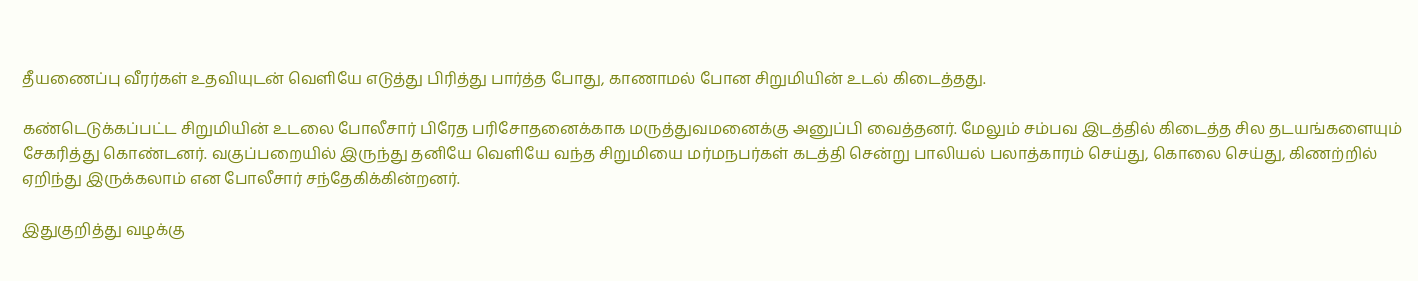தீயணைப்பு வீரர்கள் உதவியுடன் வெளியே எடுத்து பிரித்து பார்த்த போது, காணாமல் போன சிறுமியின் உடல் கிடைத்தது.

கண்டெடுக்கப்பட்ட சிறுமியின் உடலை போலீசார் பிரேத பரிசோதனைக்காக மருத்துவமனைக்கு அனுப்பி வைத்தனர். மேலும் சம்பவ இடத்தில் கிடைத்த சில தடயங்களையும் சேகரித்து கொண்டனர். வகுப்பறையில் இருந்து தனியே வெளியே வந்த சிறுமியை மர்மநபர்கள் கடத்தி சென்று பாலியல் பலாத்காரம் செய்து, கொலை செய்து, கிணற்றில் ஏறிந்து இருக்கலாம் என போலீசார் சந்தேகிக்கின்றனர்.

இதுகுறித்து வழக்கு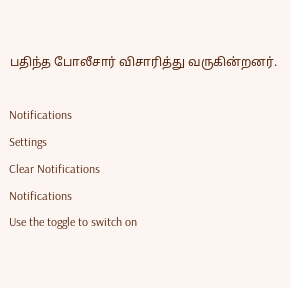பதிந்த போலீசார் விசாரித்து வருகின்றனர்.

Notifications
Settings
Clear Notifications
Notifications
Use the toggle to switch on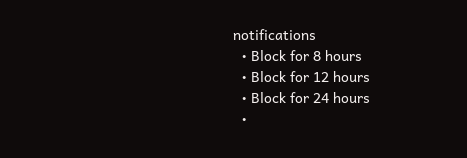notifications
  • Block for 8 hours
  • Block for 12 hours
  • Block for 24 hours
  •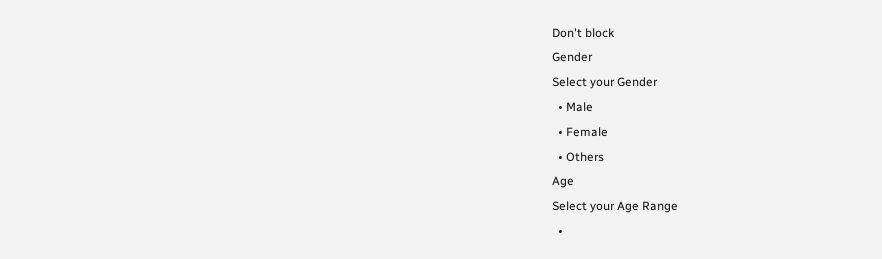Don't block
Gender
Select your Gender
  • Male
  • Female
  • Others
Age
Select your Age Range
  •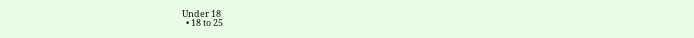Under 18
  • 18 to 25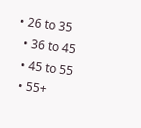• 26 to 35
  • 36 to 45
  • 45 to 55
  • 55+